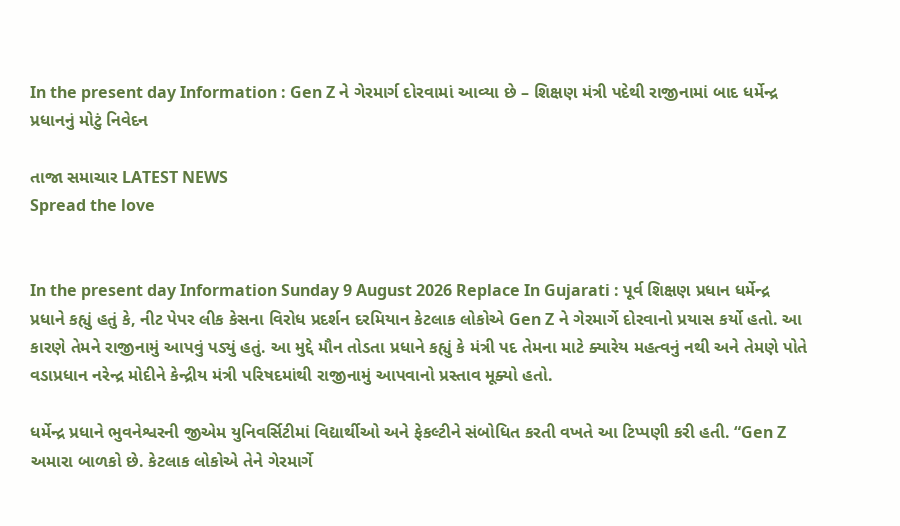In the present day Information : Gen Z ને ગેરમાર્ગ દોરવામાં આવ્યા છે – શિક્ષણ મંત્રી પદેથી રાજીનામાં બાદ ધર્મેન્દ્ર પ્રધાનનું મોટું નિવેદન

તાજા સમાચાર LATEST NEWS
Spread the love


In the present day Information Sunday 9 August 2026 Replace In Gujarati : પૂર્વ શિક્ષણ પ્રધાન ધર્મેન્દ્ર પ્રધાને કહ્યું હતું કે, નીટ પેપર લીક કેસના વિરોધ પ્રદર્શન દરમિયાન કેટલાક લોકોએ Gen Z ને ગેરમાર્ગે દોરવાનો પ્રયાસ કર્યો હતો. આ કારણે તેમને રાજીનામું આપવું પડ્યું હતું. આ મુદ્દે મૌન તોડતા પ્રધાને કહ્યું કે મંત્રી પદ તેમના માટે ક્યારેય મહત્વનું નથી અને તેમણે પોતે વડાપ્રધાન નરેન્દ્ર મોદીને કેન્દ્રીય મંત્રી પરિષદમાંથી રાજીનામું આપવાનો પ્રસ્તાવ મૂક્યો હતો.

ધર્મેન્દ્ર પ્રધાને ભુવનેશ્વરની જીએમ યુનિવર્સિટીમાં વિદ્યાર્થીઓ અને ફેકલ્ટીને સંબોધિત કરતી વખતે આ ટિપ્પણી કરી હતી. “Gen Z અમારા બાળકો છે. કેટલાક લોકોએ તેને ગેરમાર્ગે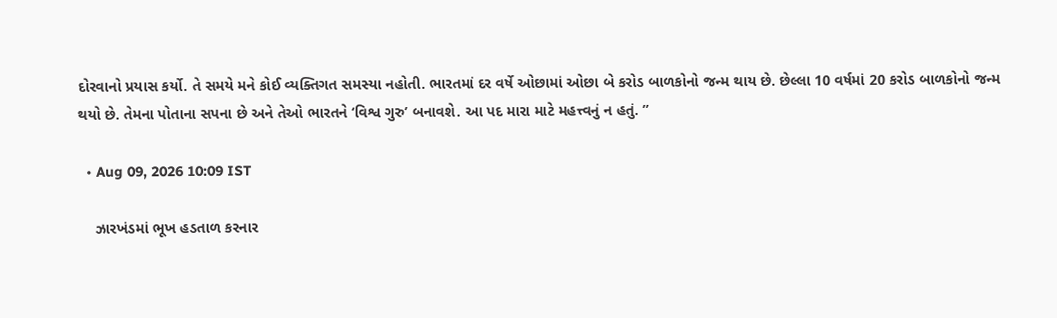દોરવાનો પ્રયાસ કર્યો. તે સમયે મને કોઈ વ્યક્તિગત સમસ્યા નહોતી. ભારતમાં દર વર્ષે ઓછામાં ઓછા બે કરોડ બાળકોનો જન્મ થાય છે. છેલ્લા 10 વર્ષમાં 20 કરોડ બાળકોનો જન્મ થયો છે. તેમના પોતાના સપના છે અને તેઓ ભારતને ‘વિશ્વ ગુરુ’ બનાવશે. આ પદ મારા માટે મહત્ત્વનું ન હતું. ”

  • Aug 09, 2026 10:09 IST

    ઝારખંડમાં ભૂખ હડતાળ કરનાર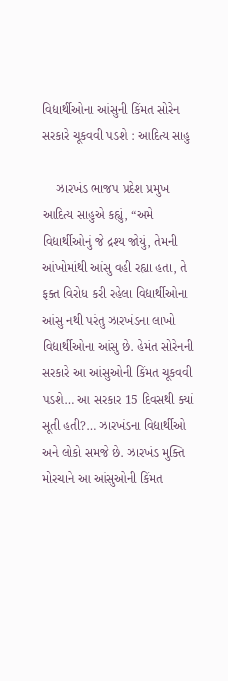વિદ્યાર્થીઓના આંસુની કિંમત સોરેન સરકારે ચૂકવવી પડશે : આદિત્ય સાહુ

    ઝારખંડ ભાજપ પ્રદેશ પ્રમુખ આદિત્ય સાહુએ કહ્યું, “અમે વિદ્યાર્થીઓનું જે દ્રશ્ય જોયું, તેમની આંખોમાંથી આંસુ વહી રહ્યા હતા, તે ફક્ત વિરોધ કરી રહેલા વિદ્યાર્થીઓના આંસુ નથી પરંતુ ઝારખંડના લાખો વિદ્યાર્થીઓના આંસુ છે. હેમંત સોરેનની સરકારે આ આંસુઓની કિંમત ચૂકવવી પડશે… આ સરકાર 15 દિવસથી ક્યાં સૂતી હતી?… ઝારખંડના વિદ્યાર્થીઓ અને લોકો સમજે છે. ઝારખંડ મુક્તિ મોરચાને આ આંસુઓની કિંમત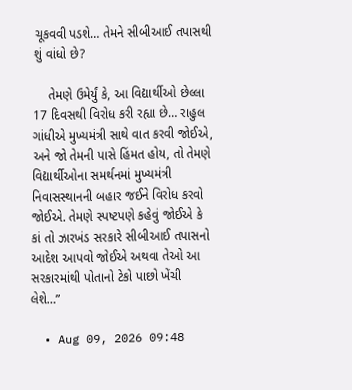ચૂકવવી પડશે… તેમને સીબીઆઈ તપાસથી શું વાંધો છે?

    તેમણે ઉમેર્યું કે, આ વિદ્યાર્થીઓ છેલ્લા 17 દિવસથી વિરોધ કરી રહ્યા છે… રાહુલ ગાંધીએ મુખ્યમંત્રી સાથે વાત કરવી જોઈએ, અને જો તેમની પાસે હિંમત હોય, તો તેમણે વિદ્યાર્થીઓના સમર્થનમાં મુખ્યમંત્રી નિવાસસ્થાનની બહાર જઈને વિરોધ કરવો જોઈએ. તેમણે સ્પષ્ટપણે કહેવું જોઈએ કે કાં તો ઝારખંડ સરકારે સીબીઆઈ તપાસનો આદેશ આપવો જોઈએ અથવા તેઓ આ સરકારમાંથી પોતાનો ટેકો પાછો ખેંચી લેશે…”

  • Aug 09, 2026 09:48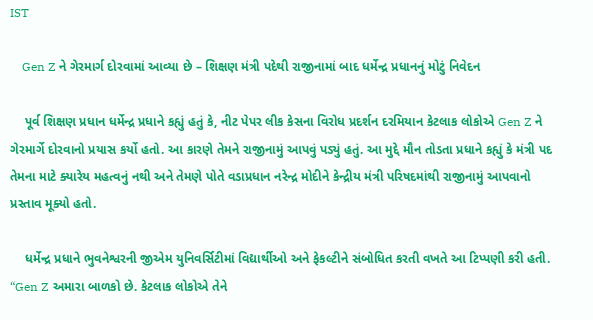IST

    Gen Z ને ગેરમાર્ગ દોરવામાં આવ્યા છે – શિક્ષણ મંત્રી પદેથી રાજીનામાં બાદ ધર્મેન્દ્ર પ્રધાનનું મોટું નિવેદન

    પૂર્વ શિક્ષણ પ્રધાન ધર્મેન્દ્ર પ્રધાને કહ્યું હતું કે, નીટ પેપર લીક કેસના વિરોધ પ્રદર્શન દરમિયાન કેટલાક લોકોએ Gen Z ને ગેરમાર્ગે દોરવાનો પ્રયાસ કર્યો હતો. આ કારણે તેમને રાજીનામું આપવું પડ્યું હતું. આ મુદ્દે મૌન તોડતા પ્રધાને કહ્યું કે મંત્રી પદ તેમના માટે ક્યારેય મહત્વનું નથી અને તેમણે પોતે વડાપ્રધાન નરેન્દ્ર મોદીને કેન્દ્રીય મંત્રી પરિષદમાંથી રાજીનામું આપવાનો પ્રસ્તાવ મૂક્યો હતો.

    ધર્મેન્દ્ર પ્રધાને ભુવનેશ્વરની જીએમ યુનિવર્સિટીમાં વિદ્યાર્થીઓ અને ફેકલ્ટીને સંબોધિત કરતી વખતે આ ટિપ્પણી કરી હતી. “Gen Z અમારા બાળકો છે. કેટલાક લોકોએ તેને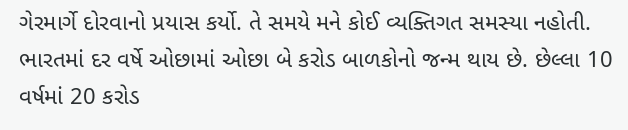ગેરમાર્ગે દોરવાનો પ્રયાસ કર્યો. તે સમયે મને કોઈ વ્યક્તિગત સમસ્યા નહોતી. ભારતમાં દર વર્ષે ઓછામાં ઓછા બે કરોડ બાળકોનો જન્મ થાય છે. છેલ્લા 10 વર્ષમાં 20 કરોડ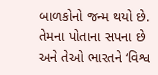બાળકોનો જન્મ થયો છે. તેમના પોતાના સપના છે અને તેઓ ભારતને ‘વિશ્વ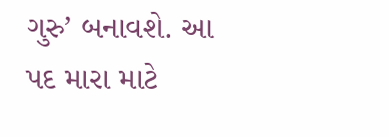ગુરુ’ બનાવશે. આ પદ મારા માટે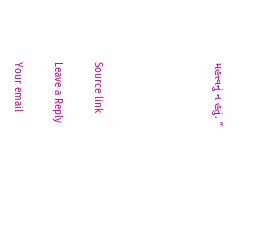મહત્ત્વનું ન હતું. ”





Source link

Leave a Reply

Your email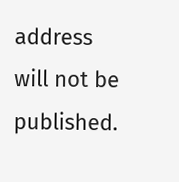address will not be published.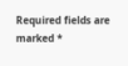Required fields are marked *